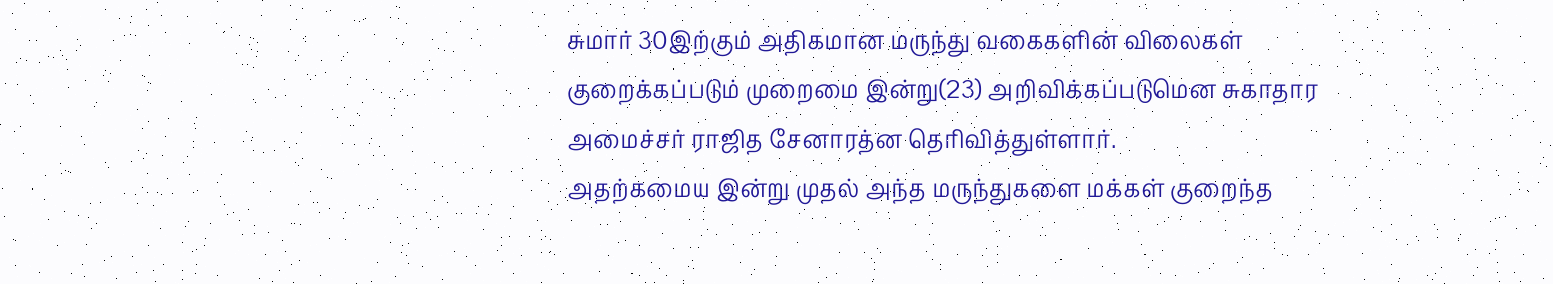சுமார் 30இற்கும் அதிகமான மருந்து வகைகளின் விலைகள் குறைக்கப்படும் முறைமை இன்று(23) அறிவிக்கப்படுமென சுகாதார அமைச்சர் ராஜித சேனாரத்ன தெரிவித்துள்ளார்.
அதற்கமைய இன்று முதல் அந்த மருந்துகளை மக்கள் குறைந்த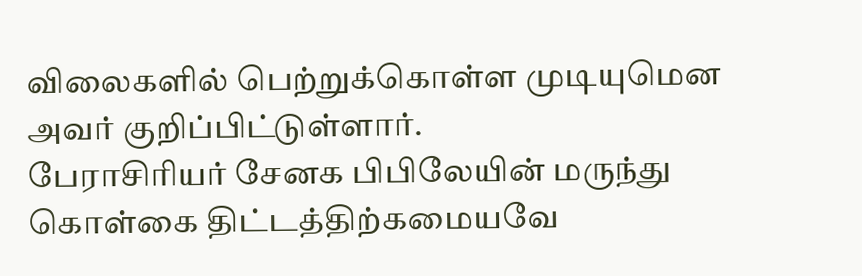விலைகளில் பெற்றுக்கொள்ள முடியுமென அவர் குறிப்பிட்டுள்ளார்.
பேராசிரியர் சேனக பிபிலேயின் மருந்து கொள்கை திட்டத்திற்கமையவே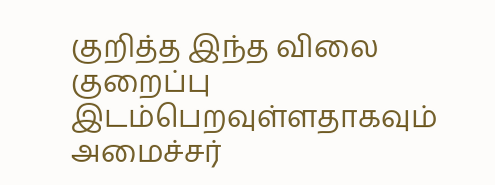குறித்த இந்த விலை குறைப்பு இடம்பெறவுள்ளதாகவும் அமைச்சர்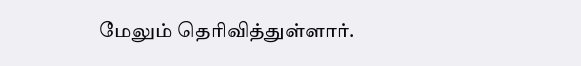மேலும் தெரிவித்துள்ளார்.